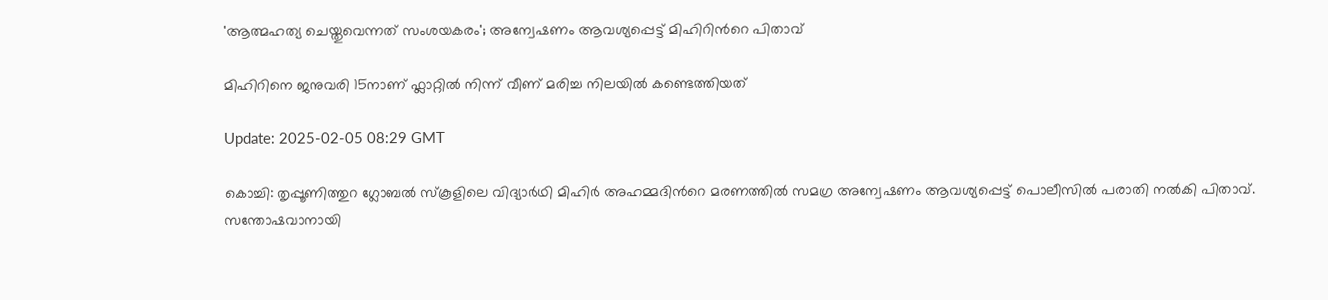'ആത്മഹത്യ ചെയ്തുവെന്നത് സംശയകരം'; അന്വേഷണം ആവശ്യപ്പെട്ട് മിഹിറിന്‍റെ പിതാവ്

മിഹിറിനെ ജനുവരി 15നാണ് ഫ്ലാറ്റിൽ നിന്ന് വീണ് മരിച്ച നിലയിൽ കണ്ടെത്തിയത്

Update: 2025-02-05 08:29 GMT

കൊച്ചി: തൃപ്പൂണിത്തുറ ഗ്ലോബല്‍ സ്കൂളിലെ വിദ്യാര്‍ഥി മിഹിര്‍ അഹമ്മദിന്‍റെ മരണത്തില്‍ സമഗ്ര അന്വേഷണം ആവശ്യപ്പെട്ട് പൊലീസില്‍ പരാതി നല്‍കി പിതാവ്. സന്തോഷവാനായി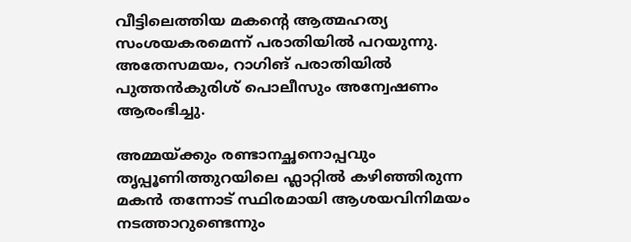വീട്ടിലെത്തിയ മകന്‍റെ ആത്മഹത്യ സംശയകരമെന്ന് പരാതിയില്‍ പറയുന്നു. അതേസമയം, റാഗിങ് പരാതിയില്‍ പുത്തന്‍കുരിശ് പൊലീസും അന്വേഷണം ആരംഭിച്ചു.

അമ്മയ്ക്കും രണ്ടാനച്ഛനൊപ്പവും തൃപ്പൂണിത്തുറയിലെ ഫ്ലാറ്റില്‍ കഴിഞ്ഞിരുന്ന മകന്‍ തന്നോട് സ്ഥിരമായി ആശയവിനിമയം നടത്താറുണ്ടെന്നും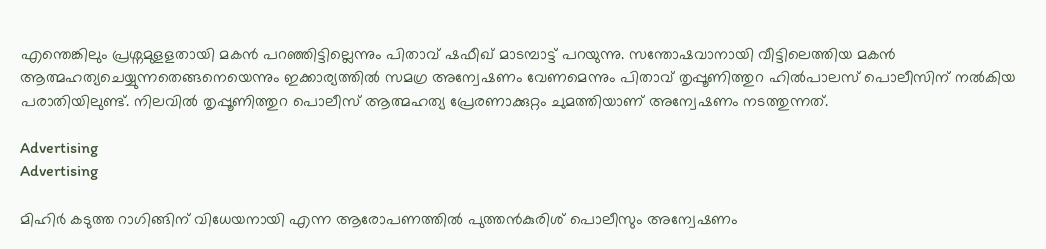എന്തെങ്കിലും പ്രശ്നമുളളതായി മകന്‍ പറഞ്ഞിട്ടില്ലെന്നും പിതാവ് ഷഫീഖ് മാടമ്പാട്ട് പറയുന്നു. സന്തോഷവാനായി വീട്ടിലെത്തിയ മകന്‍ ആത്മഹത്യചെയ്യുന്നതെങ്ങനെയെന്നും ഇക്കാര്യത്തില്‍ സമഗ്ര അന്വേഷണം വേണമെന്നും പിതാവ് തൃപ്പൂണിത്തുറ ഹില്‍പാലസ് പൊലീസിന് നല്‍കിയ പരാതിയിലുണ്ട്. നിലവില്‍ തൃപ്പൂണിത്തുറ പൊലീസ് ആത്മഹത്യ പ്രേരണാക്കുറ്റം ചുമത്തിയാണ് അന്വേഷണം നടത്തുന്നത്.

Advertising
Advertising

മിഹിര്‍ കടുത്ത റാഗിങ്ങിന് വിധേയനായി എന്ന ആരോപണത്തില്‍ പുത്തന്‍കുരിശ് പൊലീസും അന്വേഷണം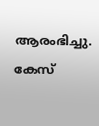ആരംഭിച്ചു. കേസ്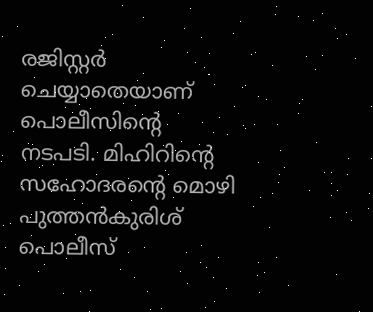രജിസ്റ്റര്‍ ചെയ്യാതെയാണ് പൊലീസിന്‍റെ നടപടി. മിഹിറിന്‍റെ സഹോദരന്‍റെ മൊഴി പുത്തന്‍കുരിശ് പൊലീസ്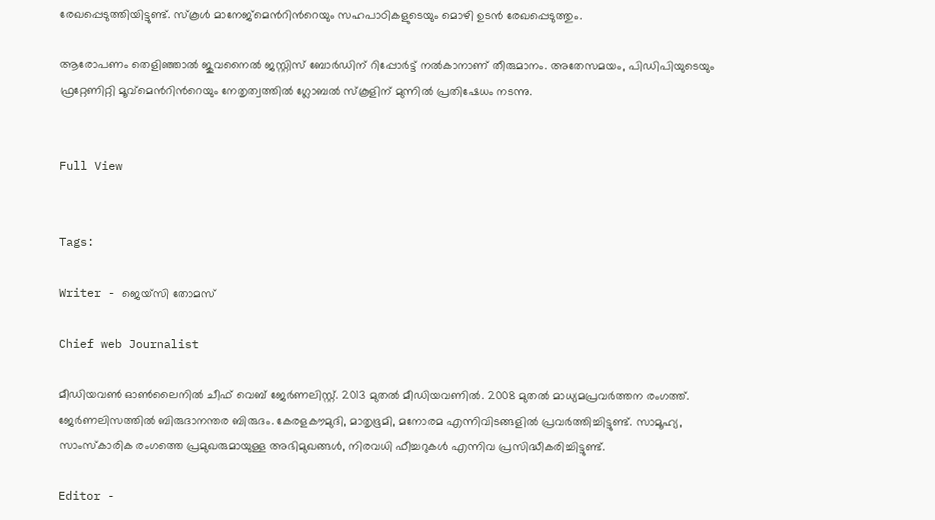രേഖപ്പെടുത്തിയിട്ടുണ്ട്. സ്കൂൾ മാനേജ്മെന്‍റിന്‍റെയും സഹപാഠികളുടെയും മൊഴി ഉടൻ രേഖപ്പെടുത്തും.

ആരോപണം തെളിഞ്ഞാൽ ജുവനൈൽ ജസ്റ്റിസ് ബോർഡിന് റിപ്പോർട്ട് നൽകാനാണ് തീരുമാനം. അതേസമയം, പിഡിപിയുടെയും ഫ്രറ്റേണിറ്റി മൂവ്മെന്‍റിന്‍റെയും നേതൃത്വത്തില്‍ ഗ്ലോബല്‍ സ്കൂളിന് മുന്നില്‍ പ്രതിഷേധം നടന്നു.


Full View


Tags:

Writer - ജെയ്സി തോമസ്

Chief web Journalist

മീഡിയവൺ ഓൺലൈനിൽ ചീഫ് വെബ് ജേർണലിസ്റ്റ്. 2013 മുതൽ മീഡിയവണിൽ. 2008 മുതൽ മാധ്യമപ്രവർത്തന രംഗത്ത്. ജേർണലിസത്തിൽ ബിരുദാനന്തര ബിരുദം. കേരളകൗമുദി, മാതൃഭൂമി, മനോരമ എന്നിവിടങ്ങളിൽ പ്രവർത്തിച്ചിട്ടുണ്ട്. സാമൂഹ്യ, സാംസ്‌കാരിക രംഗത്തെ പ്രമുഖരുമായുള്ള അഭിമുഖങ്ങൾ, നിരവധി ഫീച്ചറുകൾ എന്നിവ പ്രസിദ്ധീകരിച്ചിട്ടുണ്ട്.

Editor -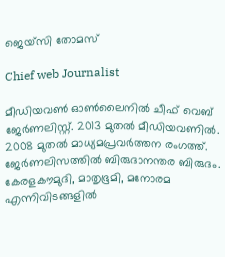ജെയ്സി തോമസ്

Chief web Journalist

മീഡിയവൺ ഓൺലൈനിൽ ചീഫ് വെബ് ജേർണലിസ്റ്റ്. 2013 മുതൽ മീഡിയവണിൽ. 2008 മുതൽ മാധ്യമപ്രവർത്തന രംഗത്ത്. ജേർണലിസത്തിൽ ബിരുദാനന്തര ബിരുദം. കേരളകൗമുദി, മാതൃഭൂമി, മനോരമ എന്നിവിടങ്ങളിൽ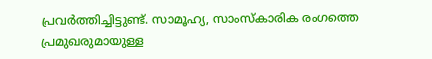പ്രവർത്തിച്ചിട്ടുണ്ട്. സാമൂഹ്യ, സാംസ്‌കാരിക രംഗത്തെ പ്രമുഖരുമായുള്ള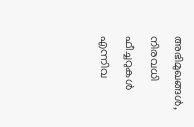അഭിമുഖങ്ങൾ, നിരവധി ഫീച്ചറുകൾ എന്നിവ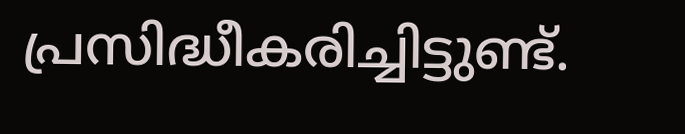പ്രസിദ്ധീകരിച്ചിട്ടുണ്ട്.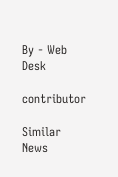By - Web Desk

contributor

Similar News